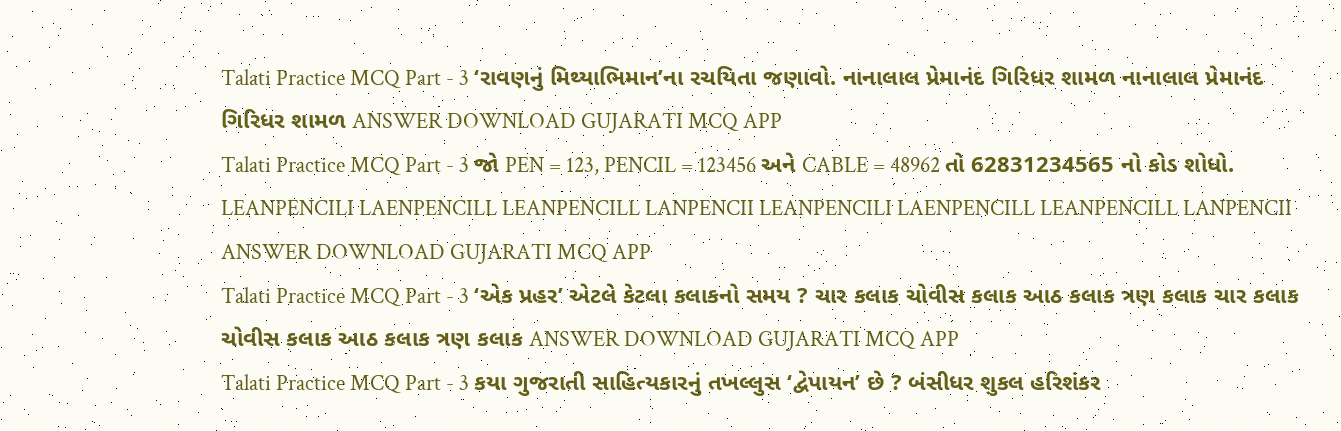Talati Practice MCQ Part - 3 ‘રાવણનું મિથ્યાભિમાન’ના રચયિતા જણાવો. નાનાલાલ પ્રેમાનંદ ગિરિધર શામળ નાનાલાલ પ્રેમાનંદ ગિરિધર શામળ ANSWER DOWNLOAD GUJARATI MCQ APP
Talati Practice MCQ Part - 3 જો PEN = 123, PENCIL = 123456 અને CABLE = 48962 તો 62831234565 નો કોડ શોધો. LEANPENCILI LAENPENCILL LEANPENCILL LANPENCII LEANPENCILI LAENPENCILL LEANPENCILL LANPENCII ANSWER DOWNLOAD GUJARATI MCQ APP
Talati Practice MCQ Part - 3 ‘એક પ્રહર’ એટલે કેટલા કલાકનો સમય ? ચાર કલાક ચોવીસ કલાક આઠ કલાક ત્રણ કલાક ચાર કલાક ચોવીસ કલાક આઠ કલાક ત્રણ કલાક ANSWER DOWNLOAD GUJARATI MCQ APP
Talati Practice MCQ Part - 3 કયા ગુજરાતી સાહિત્યકારનું તખલ્લુસ ‘દ્વેપાયન’ છે ? બંસીધર શુકલ હરિશંકર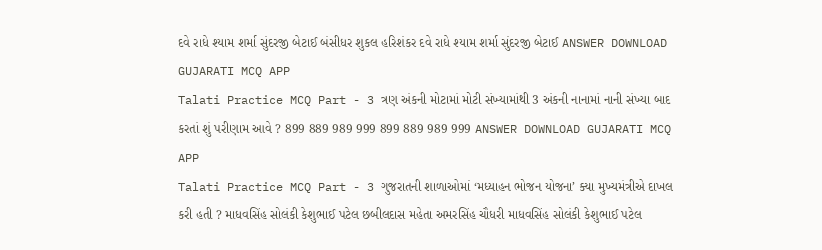દવે રાધે શ્યામ શર્મા સુંદરજી બેટાઈ બંસીધર શુકલ હરિશંકર દવે રાધે શ્યામ શર્મા સુંદરજી બેટાઈ ANSWER DOWNLOAD GUJARATI MCQ APP
Talati Practice MCQ Part - 3 ત્રણ અંકની મોટામાં મોટી સંખ્યામાંથી 3 અંકની નાનામાં નાની સંખ્યા બાદ કરતાં શું પરીણામ આવે ? 899 889 989 999 899 889 989 999 ANSWER DOWNLOAD GUJARATI MCQ APP
Talati Practice MCQ Part - 3 ગુજરાતની શાળાઓમાં ‘મધ્યાહન ભોજન યોજના’ ક્યા મુખ્યમંત્રીએ દાખલ કરી હતી ? માધવસિંહ સોલંકી કેશુભાઈ પટેલ છબીલદાસ મહેતા અમરસિંહ ચૌધરી માધવસિંહ સોલંકી કેશુભાઈ પટેલ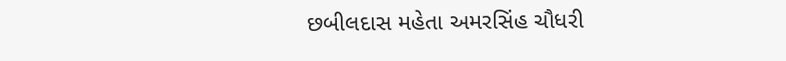છબીલદાસ મહેતા અમરસિંહ ચૌધરી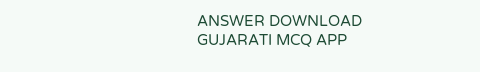ANSWER DOWNLOAD GUJARATI MCQ APP